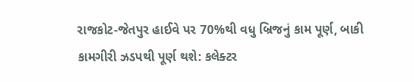રાજકોટ-જેતપુર હાઈવે પર 70%થી વધુ બ્રિજનું કામ પૂર્ણ, બાકી કામગીરી ઝડપથી પૂર્ણ થશે: કલેક્ટર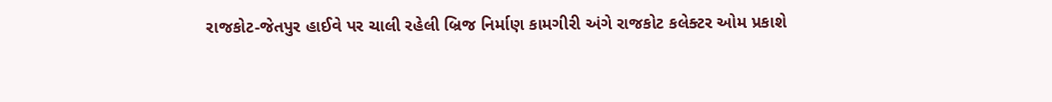રાજકોટ-જેતપુર હાઈવે પર ચાલી રહેલી બ્રિજ નિર્માણ કામગીરી અંગે રાજકોટ કલેક્ટર ઓમ પ્રકાશે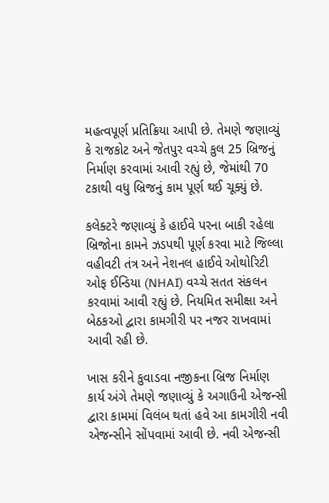મહત્વપૂર્ણ પ્રતિક્રિયા આપી છે. તેમણે જણાવ્યું કે રાજકોટ અને જેતપુર વચ્ચે કુલ 25 બ્રિજનું નિર્માણ કરવામાં આવી રહ્યું છે, જેમાંથી 70 ટકાથી વધુ બ્રિજનું કામ પૂર્ણ થઈ ચૂક્યું છે.

કલેક્ટરે જણાવ્યું કે હાઈવે પરના બાકી રહેલા બ્રિજોના કામને ઝડપથી પૂર્ણ કરવા માટે જિલ્લા વહીવટી તંત્ર અને નેશનલ હાઈવે ઓથોરિટી ઓફ ઈન્ડિયા (NHAI) વચ્ચે સતત સંકલન કરવામાં આવી રહ્યું છે. નિયમિત સમીક્ષા અને બેઠકઓ દ્વારા કામગીરી પર નજર રાખવામાં આવી રહી છે.

ખાસ કરીને કુવાડવા નજીકના બ્રિજ નિર્માણ કાર્ય અંગે તેમણે જણાવ્યું કે અગાઉની એજન્સી દ્વારા કામમાં વિલંબ થતાં હવે આ કામગીરી નવી એજન્સીને સોંપવામાં આવી છે. નવી એજન્સી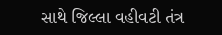સાથે જિલ્લા વહીવટી તંત્ર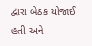દ્વારા બેઠક યોજાઈ હતી અને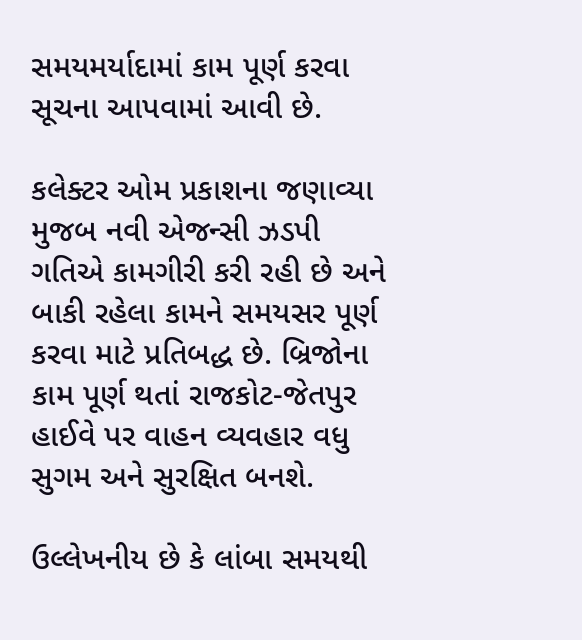સમયમર્યાદામાં કામ પૂર્ણ કરવા સૂચના આપવામાં આવી છે.

કલેક્ટર ઓમ પ્રકાશના જણાવ્યા મુજબ નવી એજન્સી ઝડપી ગતિએ કામગીરી કરી રહી છે અને બાકી રહેલા કામને સમયસર પૂર્ણ કરવા માટે પ્રતિબદ્ધ છે. બ્રિજોના કામ પૂર્ણ થતાં રાજકોટ-જેતપુર હાઈવે પર વાહન વ્યવહાર વધુ સુગમ અને સુરક્ષિત બનશે.

ઉલ્લેખનીય છે કે લાંબા સમયથી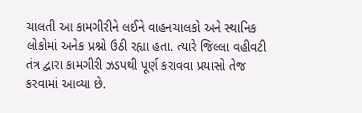ચાલતી આ કામગીરીને લઈને વાહનચાલકો અને સ્થાનિક લોકોમાં અનેક પ્રશ્નો ઉઠી રહ્યા હતા. ત્યારે જિલ્લા વહીવટી તંત્ર દ્વારા કામગીરી ઝડપથી પૂર્ણ કરાવવા પ્રયાસો તેજ કરવામાં આવ્યા છે.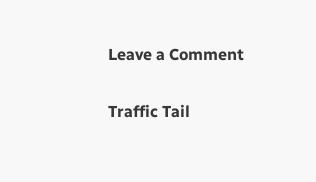Leave a Comment

Traffic Tail